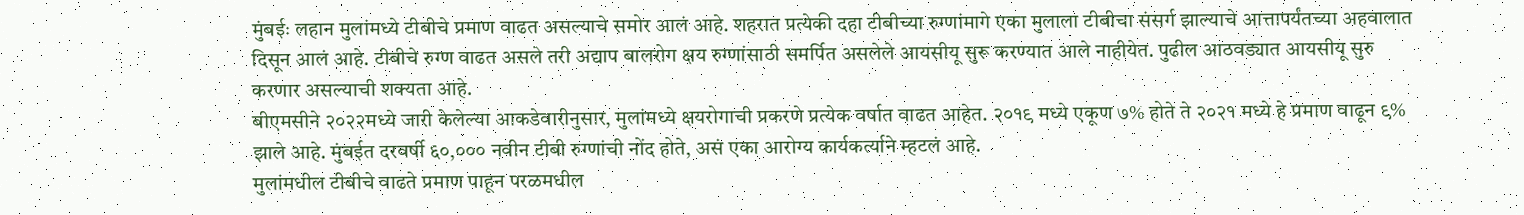मुंबईः लहान मुलांमध्ये टीबीचे प्रमाण वाढत असल्याचे समोर आलं आहे. शहरात प्रत्येकी दहा टीबीच्या रुग्णांमागे एका मुलाला टीबीचा संसर्ग झाल्याचे आत्तापर्यंतच्या अहवालात दिसून आलं आहे. टीबीचे रुग्ण वाढत असले तरी अद्याप बालरोग क्षय रुग्णांसाठी समर्पित असलेले आयसीयू सुरू करण्यात आले नाहीयेत. पुढील आठवड्यात आयसीयू सुरु करणार असल्याची शक्यता आहे.
बीएमसीने २०२२मध्ये जारी केलेल्या आकडेवारीनुसार, मुलांमध्ये क्षयरोगाची प्रकरणे प्रत्येक वर्षात वाढत आहेत. २०१९ मध्ये एकूण ७% होते ते २०२१ मध्ये हे प्रमाण वाढून ९% झाले आहे. मुंबईत दरवर्षी ६०,००० नवीन टीबी रुग्णांची नोंद होते, असं एका आरोग्य कार्यकर्त्याने म्हटलं आहे.
मुलांमधील टीबीचे वाढते प्रमाण पाहून परळमधील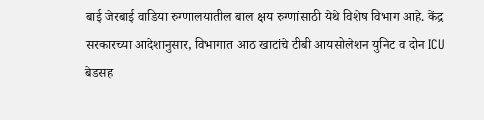बाई जेरबाई वाडिया रुग्णालयातील बाल क्षय रुग्णांसाठी येथे विशेष विभाग आहे. केंद्र सरकारच्या आदेशानुसार, विभागात आठ खाटांचे टीबी आयसोलेशन युनिट व दोन ICU बेडसह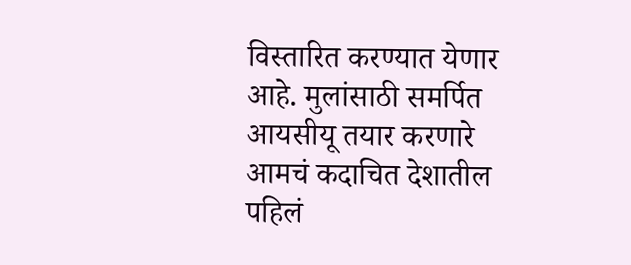विस्तारित करण्यात येणार आहे. मुलांसाठी समर्पित आयसीयू तयार करणारे आमचं कदाचित देशातील पहिलं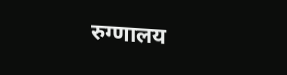रुग्णालय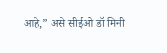आहे,” असे सीईओ डॉ मिनी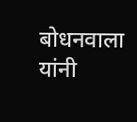बोधनवाला यांनी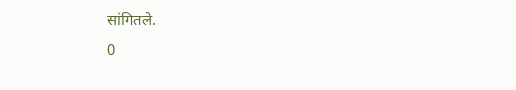सांगितले.
0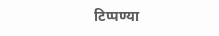टिप्पण्या